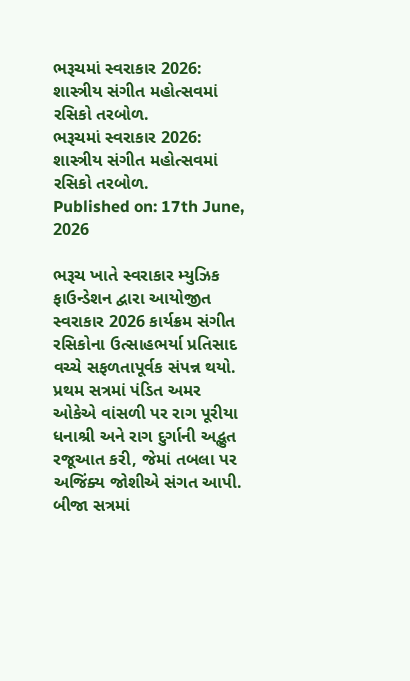ભરૂચમાં સ્વરાકાર 2026: શાસ્ત્રીય સંગીત મહોત્સવમાં રસિકો તરબોળ.
ભરૂચમાં સ્વરાકાર 2026: શાસ્ત્રીય સંગીત મહોત્સવમાં રસિકો તરબોળ.
Published on: 17th June, 2026

ભરૂચ ખાતે સ્વરાકાર મ્યુઝિક ફાઉન્ડેશન દ્વારા આયોજીત સ્વરાકાર 2026 કાર્યક્રમ સંગીત રસિકોના ઉત્સાહભર્યા પ્રતિસાદ વચ્ચે સફળતાપૂર્વક સંપન્ન થયો. પ્રથમ સત્રમાં પંડિત અમર ઓકેએ વાંસળી પર રાગ પૂરીયા ધનાશ્રી અને રાગ દુર્ગાની અદ્ભુત રજૂઆત કરી, જેમાં તબલા પર અજિંક્ય જોશીએ સંગત આપી. બીજા સત્રમાં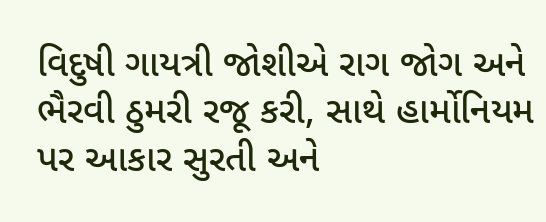વિદુષી ગાયત્રી જોશીએ રાગ જોગ અને ભૈરવી ઠુમરી રજૂ કરી, સાથે હાર્મોનિયમ પર આકાર સુરતી અને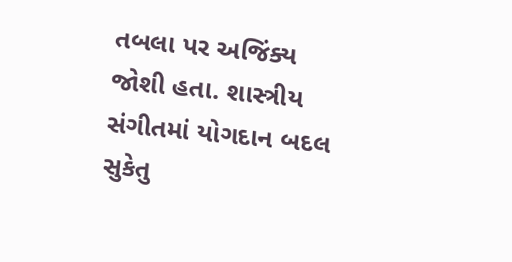તબલા પર અજિંક્ય જોશી હતા. શાસ્ત્રીય સંગીતમાં યોગદાન બદલ સુકેતુ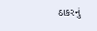ઠાકરનું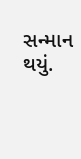સન્માન થયું.